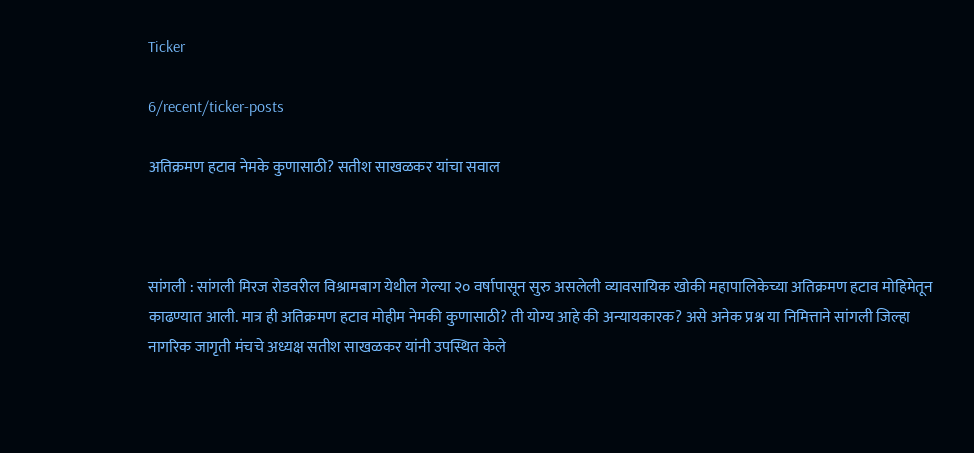Ticker

6/recent/ticker-posts

अतिक्रमण हटाव नेमके कुणासाठी? सतीश साखळकर यांचा सवाल



सांगली : सांगली मिरज रोडवरील विश्रामबाग येथील गेल्या २० वर्षापासून सुरु असलेली व्यावसायिक खोकी महापालिकेच्या अतिक्रमण हटाव मोहिमेतून काढण्यात आली. मात्र ही अतिक्रमण हटाव मोहीम नेमकी कुणासाठी? ती योग्य आहे की अन्यायकारक? असे अनेक प्रश्न या निमित्ताने सांगली जिल्हा नागरिक जागृती मंचचे अध्यक्ष सतीश साखळकर यांनी उपस्थित केले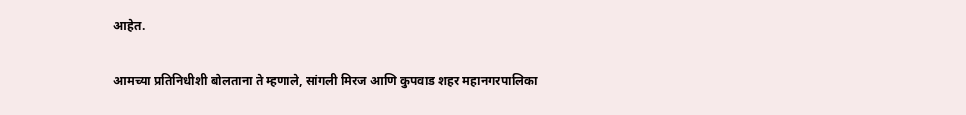आहेत.

आमच्या प्रतिनिधीशी बोलताना ते म्हणाले, सांगली मिरज आणि कुपवाड शहर महानगरपालिका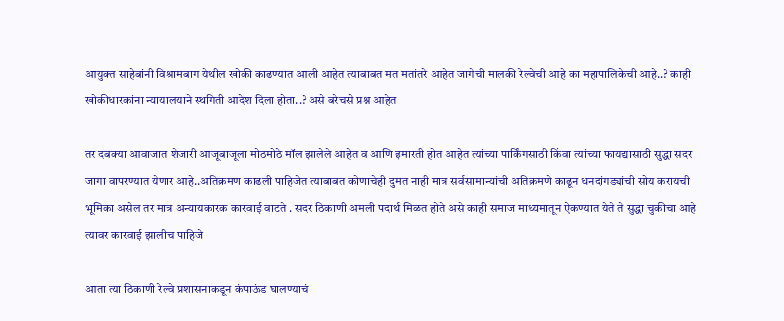आयुक्त साहेबांनी विश्रामबाग येथील खोकी काढण्यात आली आहेत त्याबाबत मत मतांतरे आहेत जागेची मालकी रेल्वेची आहे का महापालिकेची आहे..? काही खोकीधारकांना न्यायालयाने स्थगिती आदेश दिला होता..? असे बरेचसे प्रश्न आहेत

तर दबक्या आवाजात शेजारी आजूबाजूला मोठमोठे मॉल झालेले आहेत व आणि इमारती होत आहेत त्यांच्या पार्किंगसाठी किंवा त्यांच्या फायद्यासाठी सुद्धा सदर जागा वापरण्यात येणार आहे..अतिक्रमण काढली पाहिजेत त्याबाबत कोणाचेही दुमत नाही मात्र सर्वसामान्यांची अतिक्रमणे काढून धनदांगड्यांची सोय करायची भूमिका असेल तर मात्र अन्यायकारक कारवाई वाटते . सदर ठिकाणी अमली पदार्थ मिळत होते असे काही समाज माध्यमातून ऐकण्यात येते ते सुद्धा चुकीचा आहे त्यावर कारवाई झालीच पाहिजे

आता त्या ठिकाणी रेल्वे प्रशासनाकडून कंपाऊंड घालण्याचं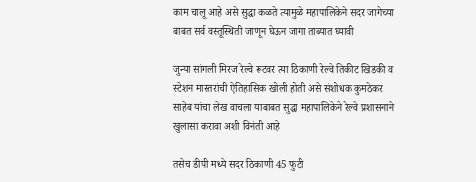काम चालू आहे असे सुद्धा कळते त्यामुळे महापालिकेने सदर जागेच्या बाबत सर्व वस्तूस्थिती जाणून घेऊन जागा ताब्यात घ्यावी

जुन्या सांगली मिरज रेल्वे रूटवर त्या ठिकाणी रेल्वे तिकीट खिडकी व स्टेशन मास्तरांची ऐतिहासिक खोली होती असे संशोधक कुमठेकर साहेब यांचा लेख वाचला याबाबत सुद्धा महापालिकेने रेल्वे प्रशासनाने खुलासा करावा अशी विनंती आहे

तसेच डीपी मध्ये सदर ठिकाणी 45 फुटी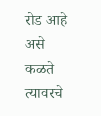रोड आहे असे कळते त्यावरचे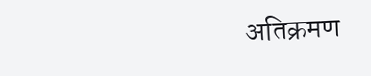अतिक्रमण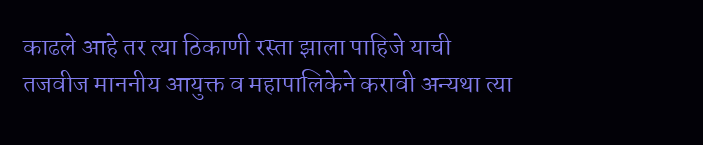काढले आहे तर त्या ठिकाणी रस्ता झाला पाहिजे याची तजवीज माननीय आयुक्त व महापालिकेने करावी अन्यथा त्या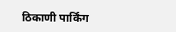ठिकाणी पार्किंग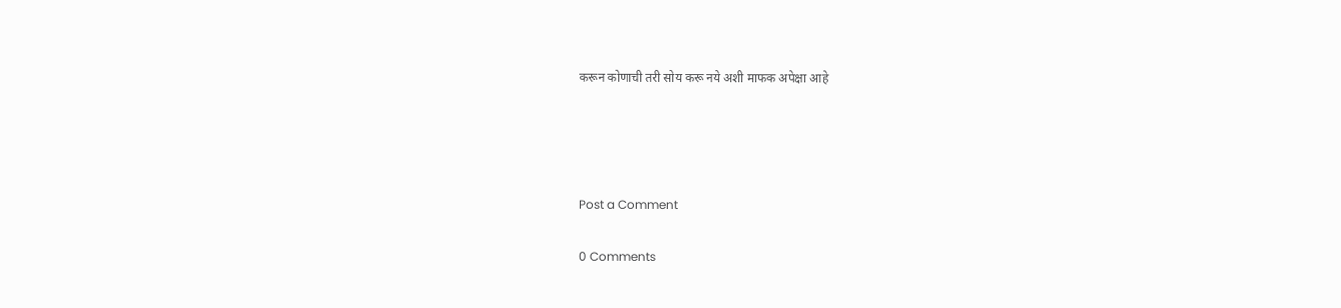करून कोणाची तरी सोय करू नये अशी माफक अपेक्षा आहे




Post a Comment

0 Comments